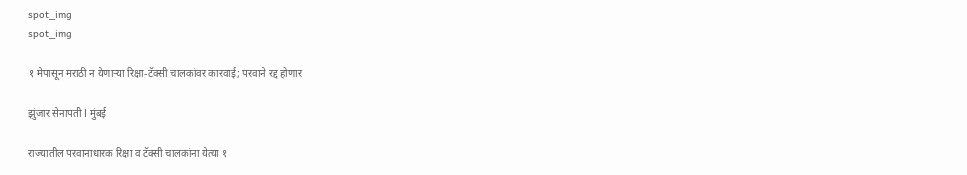spot_img
spot_img

१ मेपासून मराठी न येणाऱ्या रिक्षा-टॅक्सी चालकांवर कारवाई; परवाने रद्द होणार

झुंजार सेनापती l मुंबई

राज्यातील परवानाधारक रिक्षा व टॅक्सी चालकांना येत्या १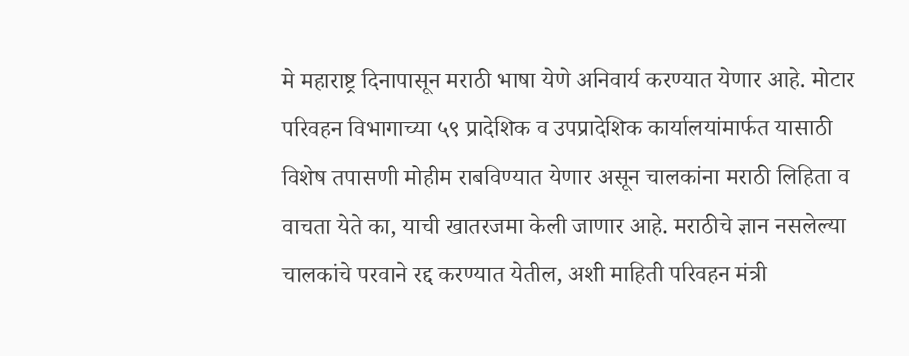मे महाराष्ट्र दिनापासून मराठी भाषा येणे अनिवार्य करण्यात येणार आहे. मोटार परिवहन विभागाच्या ५९ प्रादेशिक व उपप्रादेशिक कार्यालयांमार्फत यासाठी विशेष तपासणी मोहीम राबविण्यात येणार असून चालकांना मराठी लिहिता व वाचता येते का, याची खातरजमा केली जाणार आहे. मराठीचे ज्ञान नसलेल्या चालकांचे परवाने रद्द करण्यात येतील, अशी माहिती परिवहन मंत्री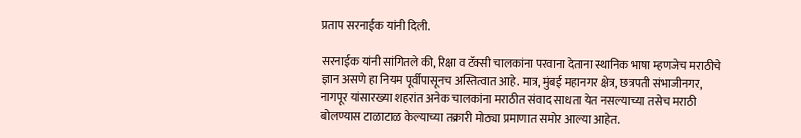प्रताप सरनाईक यांनी दिली.

सरनाईक यांनी सांगितले की, रिक्षा व टॅक्सी चालकांना परवाना देताना स्थानिक भाषा म्हणजेच मराठीचे ज्ञान असणे हा नियम पूर्वीपासूनच अस्तित्वात आहे. मात्र, मुंबई महानगर क्षेत्र, छत्रपती संभाजीनगर, नागपूर यांसारख्या शहरांत अनेक चालकांना मराठीत संवाद साधता येत नसल्याच्या तसेच मराठी बोलण्यास टाळाटाळ केल्याच्या तक्रारी मोठ्या प्रमाणात समोर आल्या आहेत.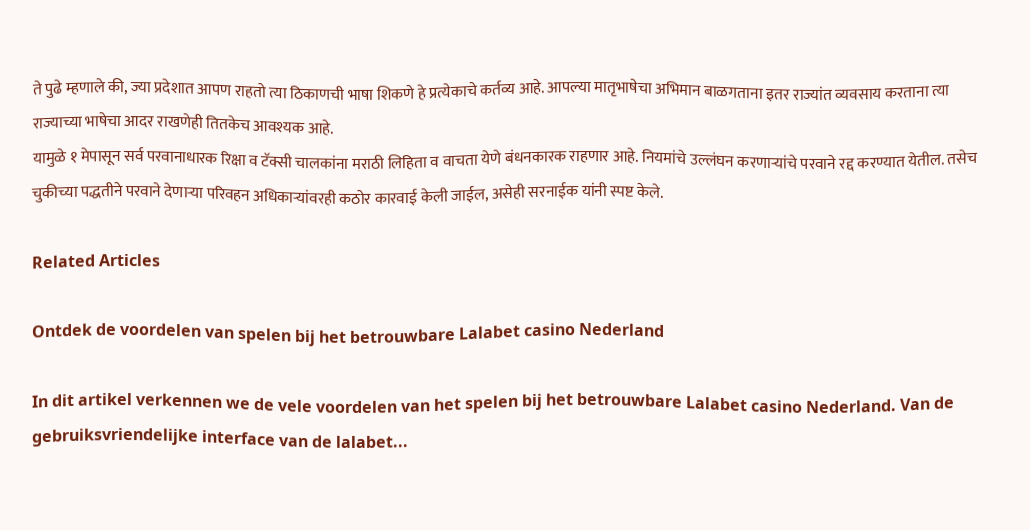ते पुढे म्हणाले की, ज्या प्रदेशात आपण राहतो त्या ठिकाणची भाषा शिकणे हे प्रत्येकाचे कर्तव्य आहे. आपल्या मातृभाषेचा अभिमान बाळगताना इतर राज्यांत व्यवसाय करताना त्या राज्याच्या भाषेचा आदर राखणेही तितकेच आवश्यक आहे.
यामुळे १ मेपासून सर्व परवानाधारक रिक्षा व टॅक्सी चालकांना मराठी लिहिता व वाचता येणे बंधनकारक राहणार आहे. नियमांचे उल्लंघन करणाऱ्यांचे परवाने रद्द करण्यात येतील. तसेच चुकीच्या पद्धतीने परवाने देणाऱ्या परिवहन अधिकाऱ्यांवरही कठोर कारवाई केली जाईल, असेही सरनाईक यांनी स्पष्ट केले.

Related Articles

Ontdek de voordelen van spelen bij het betrouwbare Lalabet casino Nederland

In dit artikel verkennen we de vele voordelen van het spelen bij het betrouwbare Lalabet casino Nederland. Van de gebruiksvriendelijke interface van de lalabet...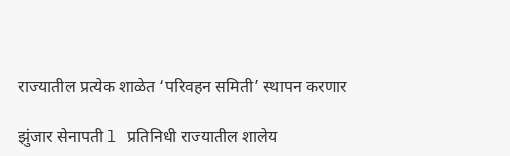राज्यातील प्रत्येक शाळेत ‘परिवहन समिती’ स्थापन करणार

झुंजार सेनापती l प्रतिनिधी राज्यातील शालेय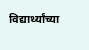विद्यार्थ्यांच्या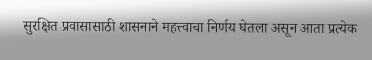सुरक्षित प्रवासासाठी शासनाने महत्त्वाचा निर्णय घेतला असून आता प्रत्येक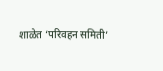शाळेत ‘परिवहन समिती’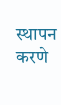स्थापन करणे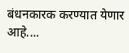बंधनकारक करण्यात येणार आहे....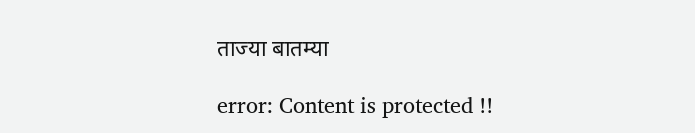ताज्या बातम्या

error: Content is protected !!